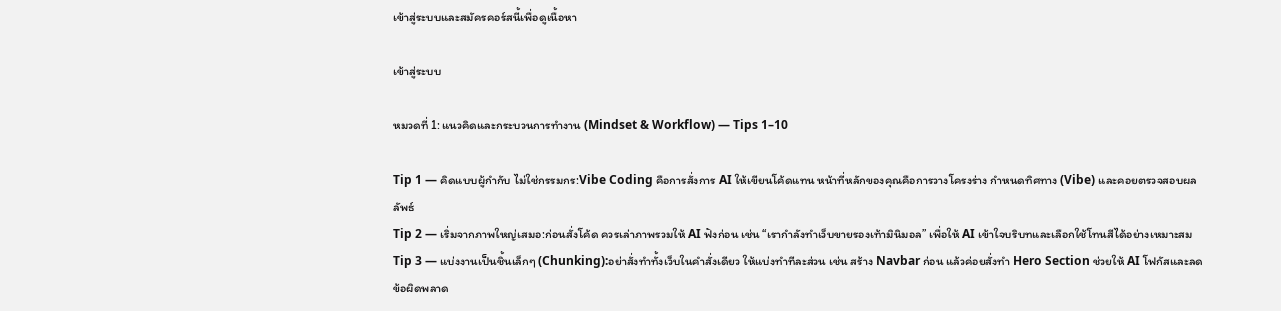เข้าสู่ระบบและสมัครคอร์สนี้เพื่อดูเนื้อหา

เข้าสู่ระบบ

หมวดที่ 1: แนวคิดและกระบวนการทำงาน (Mindset & Workflow) — Tips 1–10

Tip 1 — คิดแบบผู้กำกับ ไม่ใช่กรรมกร:Vibe Coding คือการสั่งการ AI ให้เขียนโค้ดแทน หน้าที่หลักของคุณคือการวางโครงร่าง กำหนดทิศทาง (Vibe) และคอยตรวจสอบผลลัพธ์
Tip 2 — เริ่มจากภาพใหญ่เสมอ:ก่อนสั่งโค้ด ควรเล่าภาพรวมให้ AI ฟังก่อน เช่น “เรากำลังทำเว็บขายรองเท้ามินิมอล” เพื่อให้ AI เข้าใจบริบทและเลือกใช้โทนสีได้อย่างเหมาะสม
Tip 3 — แบ่งงานเป็นชิ้นเล็กๆ (Chunking):อย่าสั่งทำทั้งเว็บในคำสั่งเดียว ให้แบ่งทำทีละส่วน เช่น สร้าง Navbar ก่อน แล้วค่อยสั่งทำ Hero Section ช่วยให้ AI โฟกัสและลดข้อผิดพลาด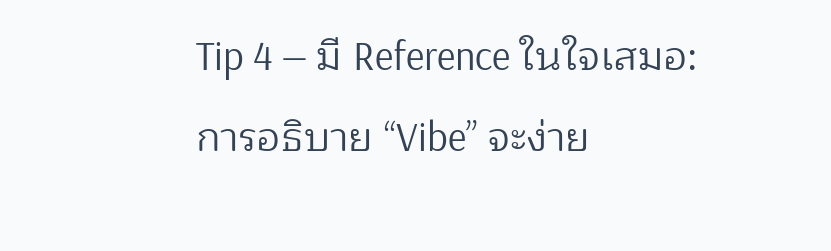Tip 4 — มี Reference ในใจเสมอ: การอธิบาย “Vibe” จะง่าย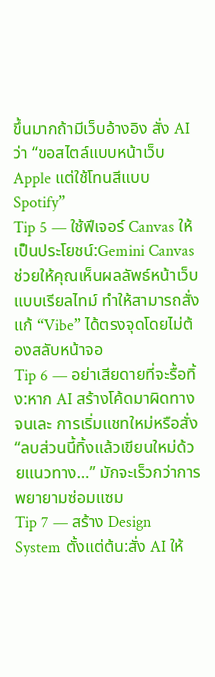ขึ้นมากถ้ามีเว็บอ้างอิง สั่ง AI ว่า “ขอสไตล์แบบหน้าเว็บ Apple แต่ใช้โทนสีแบบ Spotify”
Tip 5 — ใช้ฟีเจอร์ Canvas ให้เป็นประโยชน์:Gemini Canvas ช่วยให้คุณเห็นผลลัพธ์หน้าเว็บแบบเรียลไทม์ ทำให้สามารถสั่งแก้ “Vibe” ได้ตรงจุดโดยไม่ต้องสลับหน้าจอ
Tip 6 — อย่าเสียดายที่จะรื้อทิ้ง:หาก AI สร้างโค้ดมาผิดทางจนเละ การเริ่มแชทใหม่หรือสั่ง “ลบส่วนนี้ทิ้งแล้วเขียนใหม่ด้วยแนวทาง…” มักจะเร็วกว่าการพยายามซ่อมแซม
Tip 7 — สร้าง Design System ตั้งแต่ต้น:สั่ง AI ให้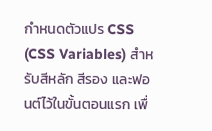กำหนดตัวแปร CSS (CSS Variables) สำหรับสีหลัก สีรอง และฟอนต์ไว้ในขั้นตอนแรก เพื่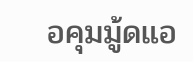อคุมมู้ดแอ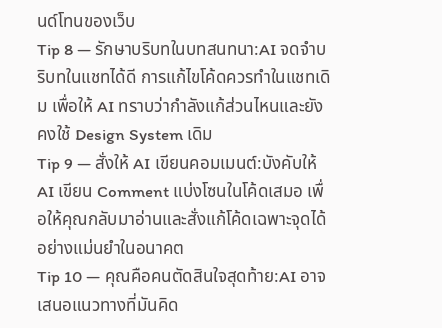นด์โทนของเว็บ
Tip 8 — รักษาบริบทในบทสนทนา:AI จดจำบริบทในแชทได้ดี การแก้ไขโค้ดควรทำในแชทเดิม เพื่อให้ AI ทราบว่ากำลังแก้ส่วนไหนและยังคงใช้ Design System เดิม
Tip 9 — สั่งให้ AI เขียนคอมเมนต์:บังคับให้ AI เขียน Comment แบ่งโซนในโค้ดเสมอ เพื่อให้คุณกลับมาอ่านและสั่งแก้โค้ดเฉพาะจุดได้อย่างแม่นยำในอนาคต
Tip 10 — คุณคือคนตัดสินใจสุดท้าย:AI อาจเสนอแนวทางที่มันคิด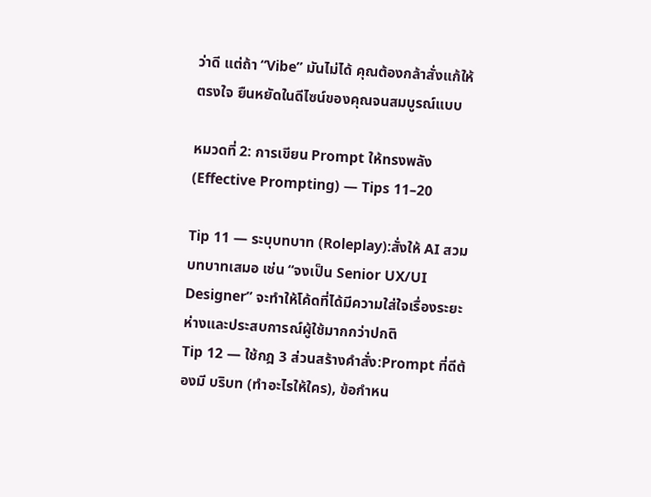ว่าดี แต่ถ้า “Vibe” มันไม่ได้ คุณต้องกล้าสั่งแก้ให้ตรงใจ ยืนหยัดในดีไซน์ของคุณจนสมบูรณ์แบบ

หมวดที่ 2: การเขียน Prompt ให้ทรงพลัง (Effective Prompting) — Tips 11–20

Tip 11 — ระบุบทบาท (Roleplay):สั่งให้ AI สวมบทบาทเสมอ เช่น “จงเป็น Senior UX/UI Designer” จะทำให้โค้ดที่ได้มีความใส่ใจเรื่องระยะห่างและประสบการณ์ผู้ใช้มากกว่าปกติ
Tip 12 — ใช้กฎ 3 ส่วนสร้างคำสั่ง:Prompt ที่ดีต้องมี บริบท (ทำอะไรให้ใคร), ข้อกำหน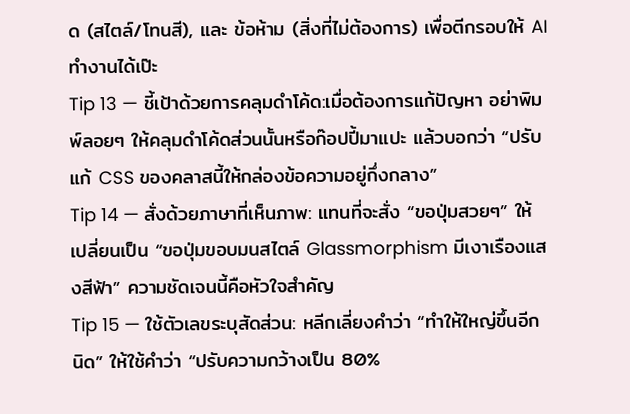ด (สไตล์/โทนสี), และ ข้อห้าม (สิ่งที่ไม่ต้องการ) เพื่อตีกรอบให้ AI ทำงานได้เป๊ะ
Tip 13 — ชี้เป้าด้วยการคลุมดำโค้ด:เมื่อต้องการแก้ปัญหา อย่าพิมพ์ลอยๆ ให้คลุมดำโค้ดส่วนนั้นหรือก๊อปปี้มาแปะ แล้วบอกว่า “ปรับแก้ CSS ของคลาสนี้ให้กล่องข้อความอยู่กึ่งกลาง”
Tip 14 — สั่งด้วยภาษาที่เห็นภาพ: แทนที่จะสั่ง “ขอปุ่มสวยๆ” ให้เปลี่ยนเป็น “ขอปุ่มขอบมนสไตล์ Glassmorphism มีเงาเรืองแสงสีฟ้า” ความชัดเจนนี้คือหัวใจสำคัญ
Tip 15 — ใช้ตัวเลขระบุสัดส่วน: หลีกเลี่ยงคำว่า “ทำให้ใหญ่ขึ้นอีกนิด” ให้ใช้คำว่า “ปรับความกว้างเป็น 80%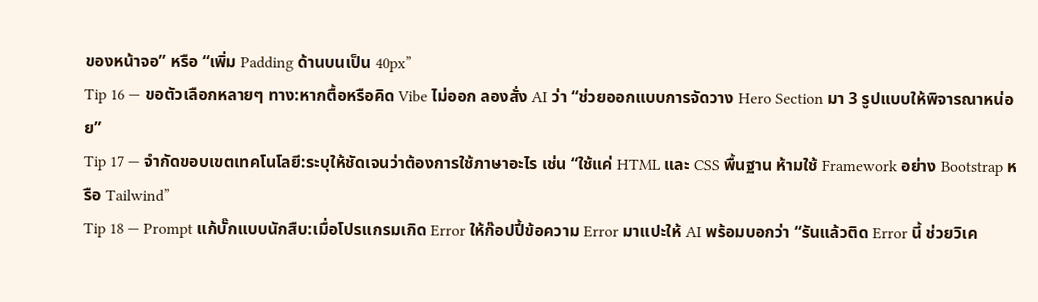ของหน้าจอ” หรือ “เพิ่ม Padding ด้านบนเป็น 40px”
Tip 16 — ขอตัวเลือกหลายๆ ทาง:หากตื้อหรือคิด Vibe ไม่ออก ลองสั่ง AI ว่า “ช่วยออกแบบการจัดวาง Hero Section มา 3 รูปแบบให้พิจารณาหน่อย”
Tip 17 — จำกัดขอบเขตเทคโนโลยี:ระบุให้ชัดเจนว่าต้องการใช้ภาษาอะไร เช่น “ใช้แค่ HTML และ CSS พื้นฐาน ห้ามใช้ Framework อย่าง Bootstrap หรือ Tailwind”
Tip 18 — Prompt แก้บั๊กแบบนักสืบ:เมื่อโปรแกรมเกิด Error ให้ก๊อปปี้ข้อความ Error มาแปะให้ AI พร้อมบอกว่า “รันแล้วติด Error นี้ ช่วยวิเค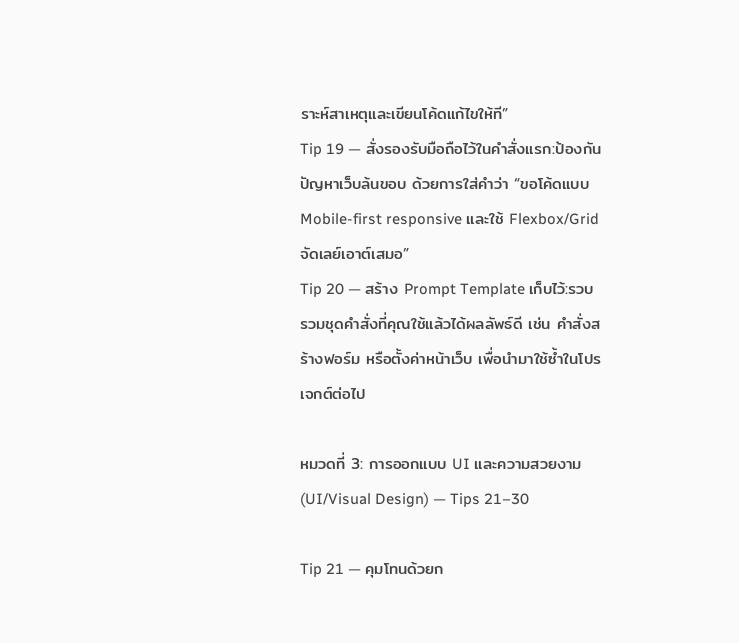ราะห์สาเหตุและเขียนโค้ดแก้ไขให้ที”
Tip 19 — สั่งรองรับมือถือไว้ในคำสั่งแรก:ป้องกันปัญหาเว็บล้นขอบ ด้วยการใส่คำว่า “ขอโค้ดแบบ Mobile-first responsive และใช้ Flexbox/Grid จัดเลย์เอาต์เสมอ”
Tip 20 — สร้าง Prompt Template เก็บไว้:รวบรวมชุดคำสั่งที่คุณใช้แล้วได้ผลลัพธ์ดี เช่น คำสั่งสร้างฟอร์ม หรือตั้งค่าหน้าเว็บ เพื่อนำมาใช้ซ้ำในโปรเจกต์ต่อไป

หมวดที่ 3: การออกแบบ UI และความสวยงาม (UI/Visual Design) — Tips 21–30

Tip 21 — คุมโทนด้วยก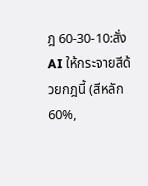ฎ 60-30-10:สั่ง AI ให้กระจายสีด้วยกฎนี้ (สีหลัก 60%,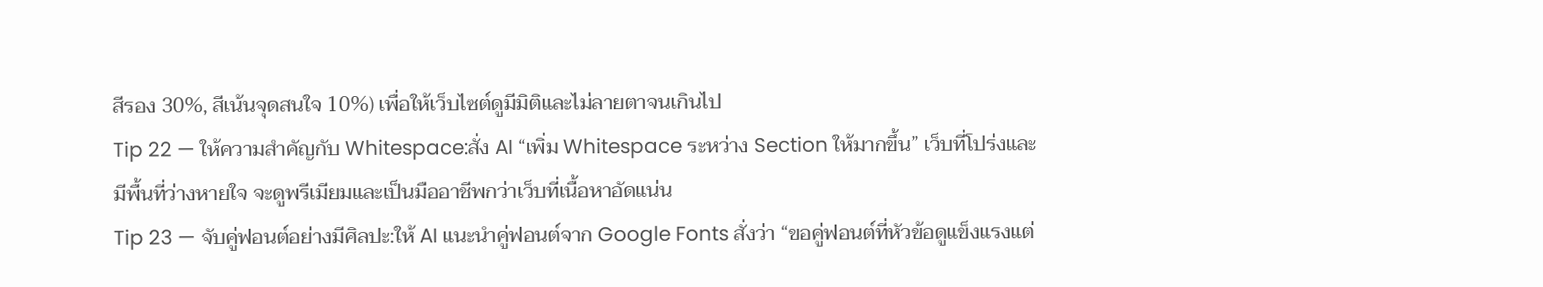สีรอง 30%, สีเน้นจุดสนใจ 10%) เพื่อให้เว็บไซต์ดูมีมิติและไม่ลายตาจนเกินไป
Tip 22 — ให้ความสำคัญกับ Whitespace:สั่ง AI “เพิ่ม Whitespace ระหว่าง Section ให้มากขึ้น” เว็บที่โปร่งและมีพื้นที่ว่างหายใจ จะดูพรีเมียมและเป็นมืออาชีพกว่าเว็บที่เนื้อหาอัดแน่น
Tip 23 — จับคู่ฟอนต์อย่างมีศิลปะ:ให้ AI แนะนำคู่ฟอนต์จาก Google Fonts สั่งว่า “ขอคู่ฟอนต์ที่หัวข้อดูแข็งแรงแต่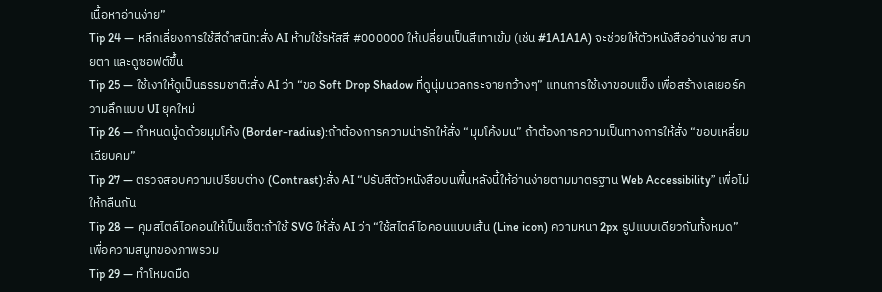เนื้อหาอ่านง่าย”
Tip 24 — หลีกเลี่ยงการใช้สีดำสนิท:สั่ง AI ห้ามใช้รหัสสี #000000 ให้เปลี่ยนเป็นสีเทาเข้ม (เช่น #1A1A1A) จะช่วยให้ตัวหนังสืออ่านง่าย สบายตา และดูซอฟต์ขึ้น
Tip 25 — ใช้เงาให้ดูเป็นธรรมชาติ:สั่ง AI ว่า “ขอ Soft Drop Shadow ที่ดูนุ่มนวลกระจายกว้างๆ” แทนการใช้เงาขอบแข็ง เพื่อสร้างเลเยอร์ความลึกแบบ UI ยุคใหม่
Tip 26 — กำหนดมู้ดด้วยมุมโค้ง (Border-radius):ถ้าต้องการความน่ารักให้สั่ง “มุมโค้งมน” ถ้าต้องการความเป็นทางการให้สั่ง “ขอบเหลี่ยมเฉียบคม”
Tip 27 — ตรวจสอบความเปรียบต่าง (Contrast):สั่ง AI “ปรับสีตัวหนังสือบนพื้นหลังนี้ให้อ่านง่ายตามมาตรฐาน Web Accessibility” เพื่อไม่ให้กลืนกัน
Tip 28 — คุมสไตล์ไอคอนให้เป็นเซ็ต:ถ้าใช้ SVG ให้สั่ง AI ว่า “ใช้สไตล์ไอคอนแบบเส้น (Line icon) ความหนา 2px รูปแบบเดียวกันทั้งหมด” เพื่อความสมูทของภาพรวม
Tip 29 — ทำโหมดมืด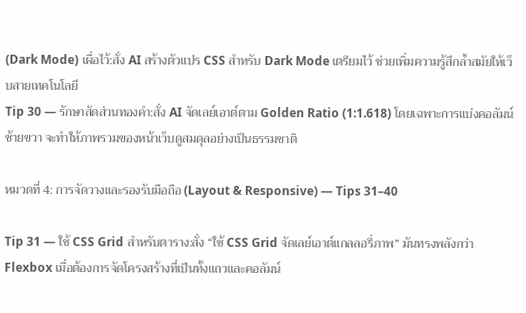(Dark Mode) เผื่อไว้:สั่ง AI สร้างตัวแปร CSS สำหรับ Dark Mode เตรียมไว้ ช่วยเพิ่มความรู้สึกล้ำสมัยให้เว็บสายเทคโนโลยี
Tip 30 — รักษาสัดส่วนทองคำ:สั่ง AI จัดเลย์เอาต์ตาม Golden Ratio (1:1.618) โดยเฉพาะการแบ่งคอลัมน์ซ้ายขวา จะทำให้ภาพรวมของหน้าเว็บดูสมดุลอย่างเป็นธรรมชาติ

หมวดที่ 4: การจัดวางและรองรับมือถือ (Layout & Responsive) — Tips 31–40

Tip 31 — ใช้ CSS Grid สำหรับตาราง:สั่ง “ใช้ CSS Grid จัดเลย์เอาต์แกลลอรี่ภาพ” มันทรงพลังกว่า Flexbox เมื่อต้องการจัดโครงสร้างที่เป็นทั้งแถวและคอลัมน์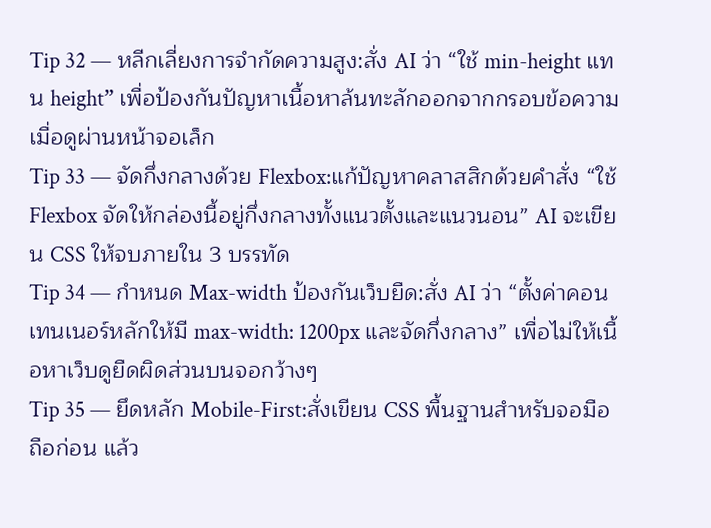Tip 32 — หลีกเลี่ยงการจำกัดความสูง:สั่ง AI ว่า “ใช้ min-height แทน height” เพื่อป้องกันปัญหาเนื้อหาล้นทะลักออกจากกรอบข้อความเมื่อดูผ่านหน้าจอเล็ก
Tip 33 — จัดกึ่งกลางด้วย Flexbox:แก้ปัญหาคลาสสิกด้วยคำสั่ง “ใช้ Flexbox จัดให้กล่องนี้อยู่กึ่งกลางทั้งแนวตั้งและแนวนอน” AI จะเขียน CSS ให้จบภายใน 3 บรรทัด
Tip 34 — กำหนด Max-width ป้องกันเว็บยืด:สั่ง AI ว่า “ตั้งค่าคอนเทนเนอร์หลักให้มี max-width: 1200px และจัดกึ่งกลาง” เพื่อไม่ให้เนื้อหาเว็บดูยืดผิดส่วนบนจอกว้างๆ
Tip 35 — ยึดหลัก Mobile-First:สั่งเขียน CSS พื้นฐานสำหรับจอมือถือก่อน แล้ว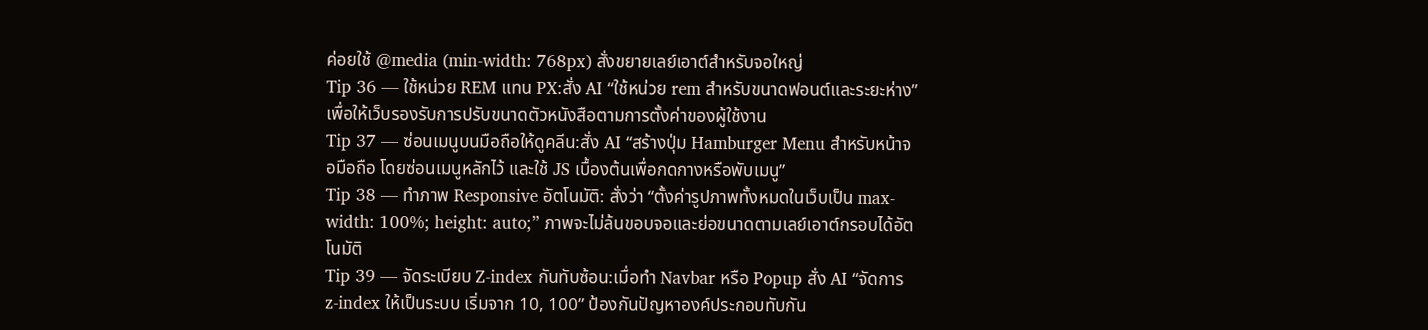ค่อยใช้ @media (min-width: 768px) สั่งขยายเลย์เอาต์สำหรับจอใหญ่
Tip 36 — ใช้หน่วย REM แทน PX:สั่ง AI “ใช้หน่วย rem สำหรับขนาดฟอนต์และระยะห่าง” เพื่อให้เว็บรองรับการปรับขนาดตัวหนังสือตามการตั้งค่าของผู้ใช้งาน
Tip 37 — ซ่อนเมนูบนมือถือให้ดูคลีน:สั่ง AI “สร้างปุ่ม Hamburger Menu สำหรับหน้าจอมือถือ โดยซ่อนเมนูหลักไว้ และใช้ JS เบื้องต้นเพื่อกดกางหรือพับเมนู”
Tip 38 — ทำภาพ Responsive อัตโนมัติ: สั่งว่า “ตั้งค่ารูปภาพทั้งหมดในเว็บเป็น max-width: 100%; height: auto;” ภาพจะไม่ล้นขอบจอและย่อขนาดตามเลย์เอาต์กรอบได้อัตโนมัติ
Tip 39 — จัดระเบียบ Z-index กันทับซ้อน:เมื่อทำ Navbar หรือ Popup สั่ง AI “จัดการ z-index ให้เป็นระบบ เริ่มจาก 10, 100” ป้องกันปัญหาองค์ประกอบทับกัน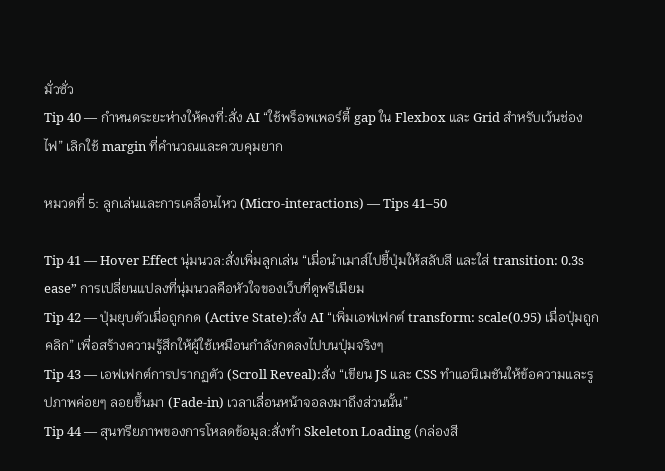มั่วซั่ว
Tip 40 — กำหนดระยะห่างให้คงที่:สั่ง AI “ใช้พร็อพเพอร์ตี้ gap ใน Flexbox และ Grid สำหรับเว้นช่องไฟ” เลิกใช้ margin ที่คำนวณและควบคุมยาก

หมวดที่ 5: ลูกเล่นและการเคลื่อนไหว (Micro-interactions) — Tips 41–50

Tip 41 — Hover Effect นุ่มนวล:สั่งเพิ่มลูกเล่น “เมื่อนำเมาส์ไปชี้ปุ่มให้สลับสี และใส่ transition: 0.3s ease” การเปลี่ยนแปลงที่นุ่มนวลคือหัวใจของเว็บที่ดูพรีเมียม
Tip 42 — ปุ่มยุบตัวเมื่อถูกกด (Active State):สั่ง AI “เพิ่มเอฟเฟกต์ transform: scale(0.95) เมื่อปุ่มถูกคลิก” เพื่อสร้างความรู้สึกให้ผู้ใช้เหมือนกำลังกดลงไปบนปุ่มจริงๆ
Tip 43 — เอฟเฟกต์การปรากฏตัว (Scroll Reveal):สั่ง “เขียน JS และ CSS ทำแอนิเมชันให้ข้อความและรูปภาพค่อยๆ ลอยขึ้นมา (Fade-in) เวลาเลื่อนหน้าจอลงมาถึงส่วนนั้น”
Tip 44 — สุนทรียภาพของการโหลดข้อมูล:สั่งทำ Skeleton Loading (กล่องสี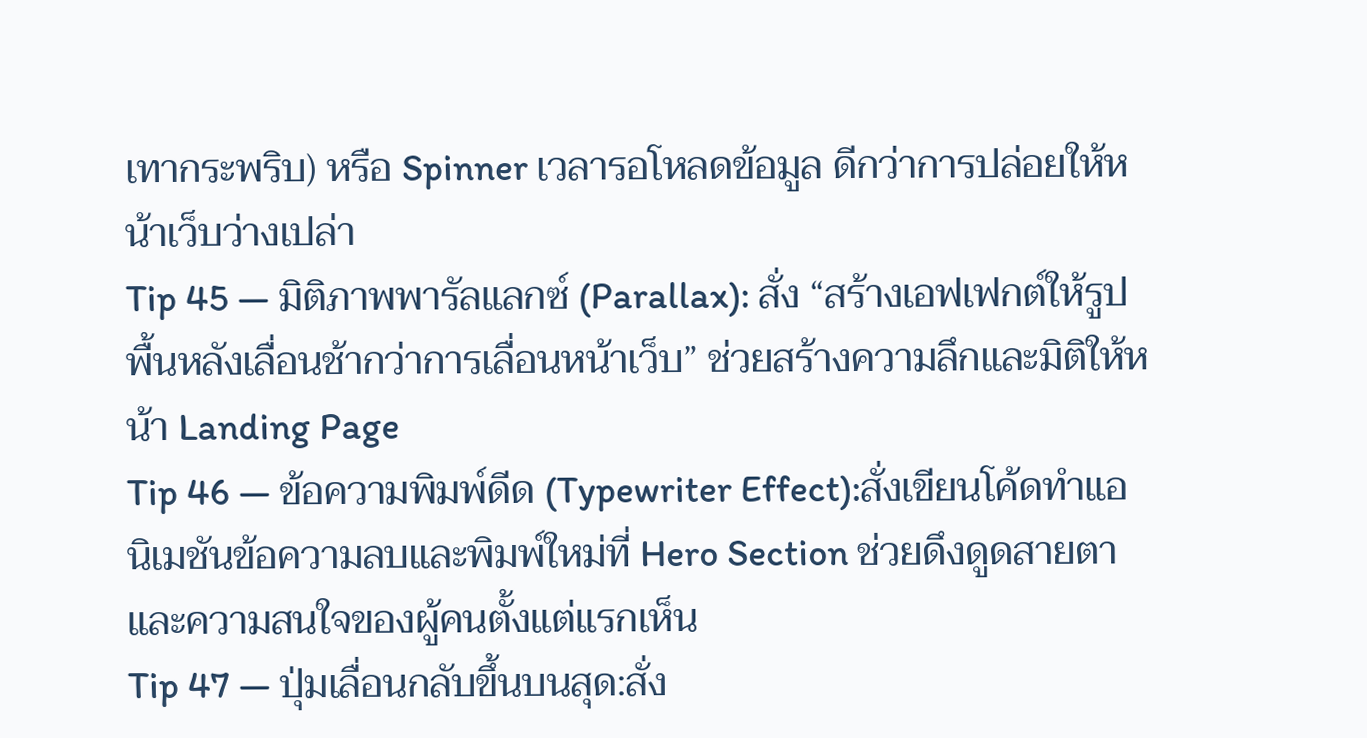เทากระพริบ) หรือ Spinner เวลารอโหลดข้อมูล ดีกว่าการปล่อยให้หน้าเว็บว่างเปล่า
Tip 45 — มิติภาพพารัลแลกซ์ (Parallax): สั่ง “สร้างเอฟเฟกต์ให้รูปพื้นหลังเลื่อนช้ากว่าการเลื่อนหน้าเว็บ” ช่วยสร้างความลึกและมิติให้หน้า Landing Page
Tip 46 — ข้อความพิมพ์ดีด (Typewriter Effect):สั่งเขียนโค้ดทำแอนิเมชันข้อความลบและพิมพ์ใหม่ที่ Hero Section ช่วยดึงดูดสายตาและความสนใจของผู้คนตั้งแต่แรกเห็น
Tip 47 — ปุ่มเลื่อนกลับขึ้นบนสุด:สั่ง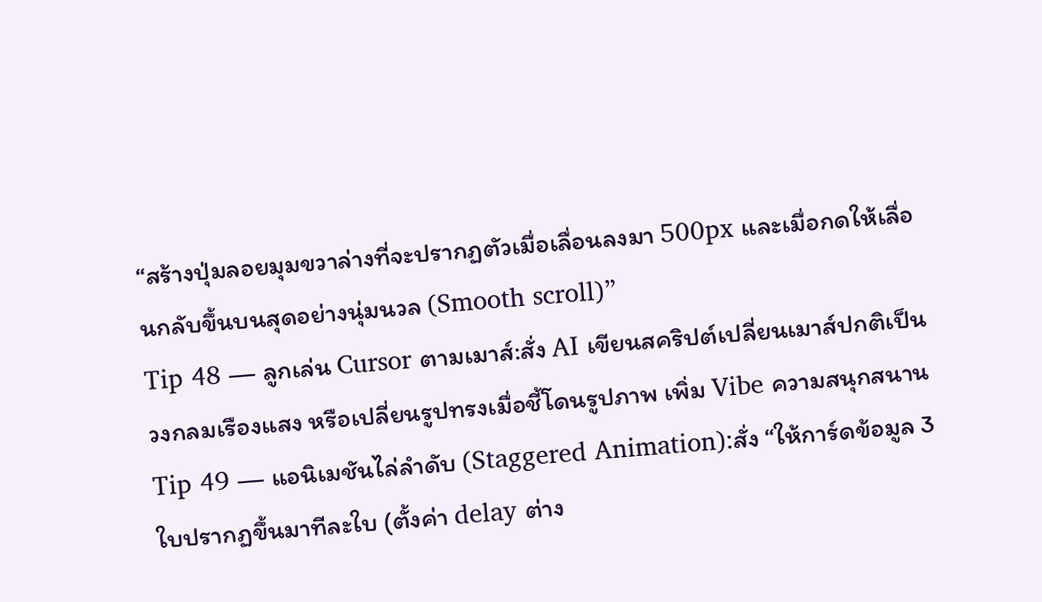“สร้างปุ่มลอยมุมขวาล่างที่จะปรากฏตัวเมื่อเลื่อนลงมา 500px และเมื่อกดให้เลื่อนกลับขึ้นบนสุดอย่างนุ่มนวล (Smooth scroll)”
Tip 48 — ลูกเล่น Cursor ตามเมาส์:สั่ง AI เขียนสคริปต์เปลี่ยนเมาส์ปกติเป็นวงกลมเรืองแสง หรือเปลี่ยนรูปทรงเมื่อชี้โดนรูปภาพ เพิ่ม Vibe ความสนุกสนาน
Tip 49 — แอนิเมชันไล่ลำดับ (Staggered Animation):สั่ง “ให้การ์ดข้อมูล 3 ใบปรากฏขึ้นมาทีละใบ (ตั้งค่า delay ต่าง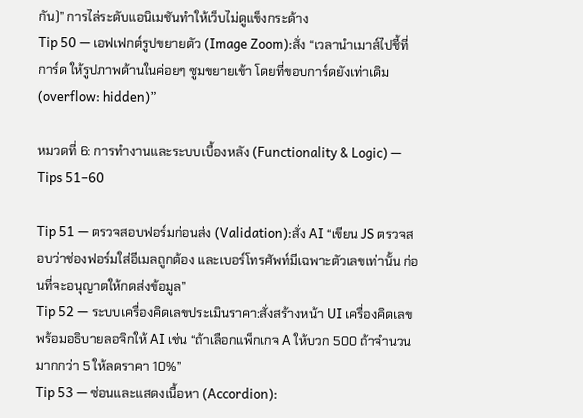กัน)” การไล่ระดับแอนิเมชันทำให้เว็บไม่ดูแข็งกระด้าง
Tip 50 — เอฟเฟกต์รูปขยายตัว (Image Zoom):สั่ง “เวลานำเมาส์ไปชี้ที่การ์ด ให้รูปภาพด้านในค่อยๆ ซูมขยายเข้า โดยที่ขอบการ์ดยังเท่าเดิม (overflow: hidden)”

หมวดที่ 6: การทำงานและระบบเบื้องหลัง (Functionality & Logic) — Tips 51–60

Tip 51 — ตรวจสอบฟอร์มก่อนส่ง (Validation):สั่ง AI “เขียน JS ตรวจสอบว่าช่องฟอร์มใส่อีเมลถูกต้อง และเบอร์โทรศัพท์มีเฉพาะตัวเลขเท่านั้น ก่อนที่จะอนุญาตให้กดส่งข้อมูล”
Tip 52 — ระบบเครื่องคิดเลขประเมินราคา:สั่งสร้างหน้า UI เครื่องคิดเลขพร้อมอธิบายลอจิกให้ AI เช่น “ถ้าเลือกแพ็กเกจ A ให้บวก 500 ถ้าจำนวนมากกว่า 5 ให้ลดราคา 10%”
Tip 53 — ซ่อนและแสดงเนื้อหา (Accordion):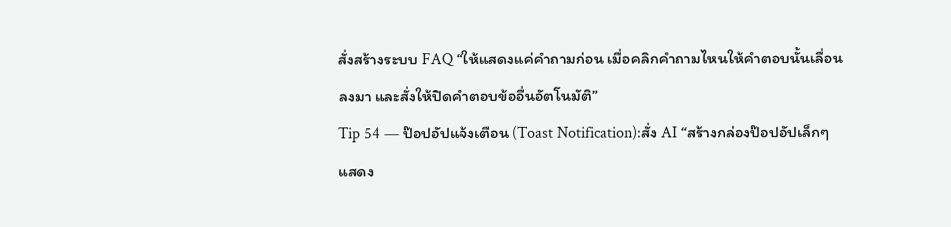สั่งสร้างระบบ FAQ “ให้แสดงแค่คำถามก่อน เมื่อคลิกคำถามไหนให้คำตอบนั้นเลื่อนลงมา และสั่งให้ปิดคำตอบข้ออื่นอัตโนมัติ”
Tip 54 — ป๊อปอัปแจ้งเตือน (Toast Notification):สั่ง AI “สร้างกล่องป๊อปอัปเล็กๆ แสดง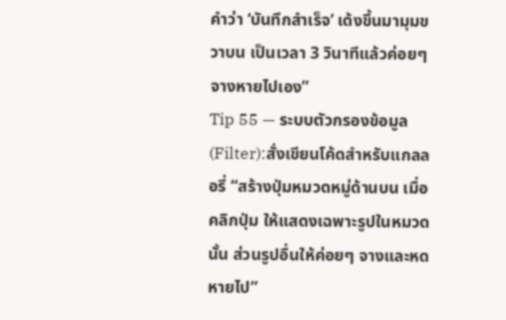คำว่า ‘บันทึกสำเร็จ’ เด้งขึ้นมามุมขวาบน เป็นเวลา 3 วินาทีแล้วค่อยๆ จางหายไปเอง”
Tip 55 — ระบบตัวกรองข้อมูล (Filter):สั่งเขียนโค้ดสำหรับแกลลอรี่ “สร้างปุ่มหมวดหมู่ด้านบน เมื่อคลิกปุ่ม ให้แสดงเฉพาะรูปในหมวดนั้น ส่วนรูปอื่นให้ค่อยๆ จางและหดหายไป”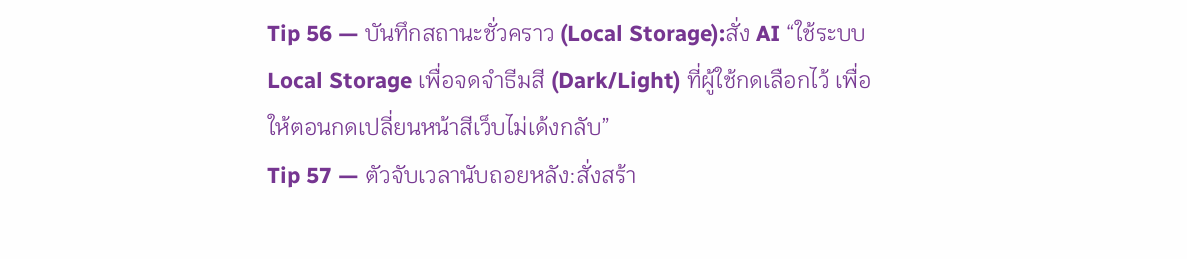Tip 56 — บันทึกสถานะชั่วคราว (Local Storage):สั่ง AI “ใช้ระบบ Local Storage เพื่อจดจำธีมสี (Dark/Light) ที่ผู้ใช้กดเลือกไว้ เพื่อให้ตอนกดเปลี่ยนหน้าสีเว็บไม่เด้งกลับ”
Tip 57 — ตัวจับเวลานับถอยหลัง:สั่งสร้า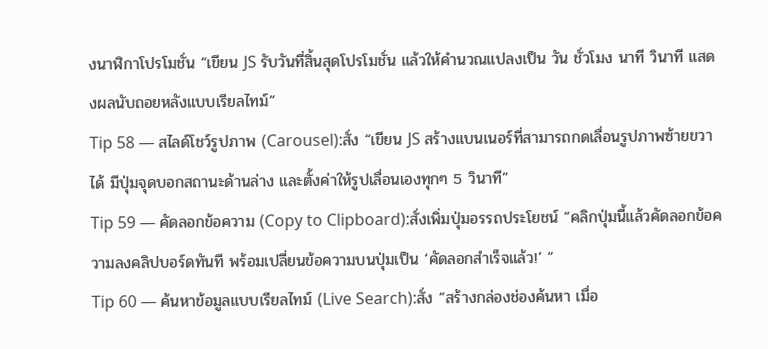งนาฬิกาโปรโมชั่น “เขียน JS รับวันที่สิ้นสุดโปรโมชั่น แล้วให้คำนวณแปลงเป็น วัน ชั่วโมง นาที วินาที แสดงผลนับถอยหลังแบบเรียลไทม์”
Tip 58 — สไลด์โชว์รูปภาพ (Carousel):สั่ง “เขียน JS สร้างแบนเนอร์ที่สามารถกดเลื่อนรูปภาพซ้ายขวาได้ มีปุ่มจุดบอกสถานะด้านล่าง และตั้งค่าให้รูปเลื่อนเองทุกๆ 5 วินาที”
Tip 59 — คัดลอกข้อความ (Copy to Clipboard):สั่งเพิ่มปุ่มอรรถประโยชน์ “คลิกปุ่มนี้แล้วคัดลอกข้อความลงคลิปบอร์ดทันที พร้อมเปลี่ยนข้อความบนปุ่มเป็น ‘คัดลอกสำเร็จแล้ว!’ “
Tip 60 — ค้นหาข้อมูลแบบเรียลไทม์ (Live Search):สั่ง “สร้างกล่องช่องค้นหา เมื่อ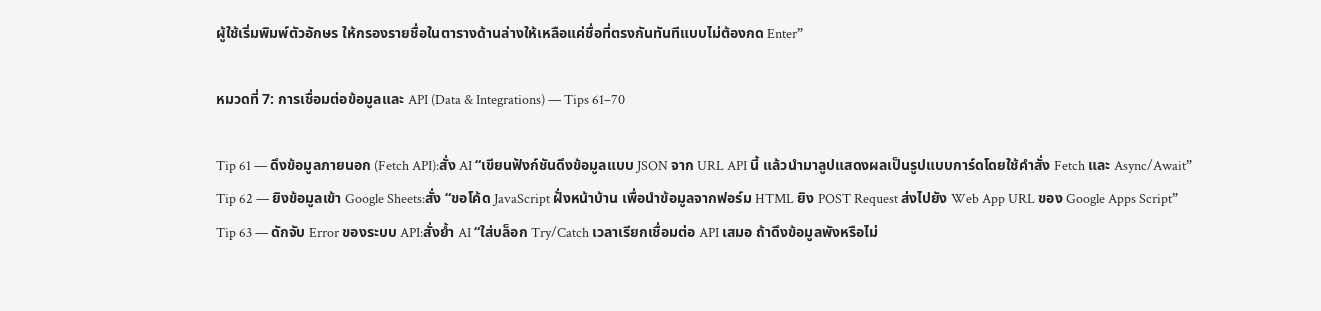ผู้ใช้เริ่มพิมพ์ตัวอักษร ให้กรองรายชื่อในตารางด้านล่างให้เหลือแค่ชื่อที่ตรงกันทันทีแบบไม่ต้องกด Enter”

หมวดที่ 7: การเชื่อมต่อข้อมูลและ API (Data & Integrations) — Tips 61–70

Tip 61 — ดึงข้อมูลภายนอก (Fetch API):สั่ง AI “เขียนฟังก์ชันดึงข้อมูลแบบ JSON จาก URL API นี้ แล้วนำมาลูปแสดงผลเป็นรูปแบบการ์ดโดยใช้คำสั่ง Fetch และ Async/Await”
Tip 62 — ยิงข้อมูลเข้า Google Sheets:สั่ง “ขอโค้ด JavaScript ฝั่งหน้าบ้าน เพื่อนำข้อมูลจากฟอร์ม HTML ยิง POST Request ส่งไปยัง Web App URL ของ Google Apps Script”
Tip 63 — ดักจับ Error ของระบบ API:สั่งย้ำ AI “ใส่บล็อก Try/Catch เวลาเรียกเชื่อมต่อ API เสมอ ถ้าดึงข้อมูลพังหรือไม่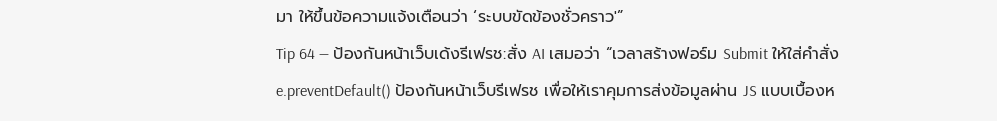มา ให้ขึ้นข้อความแจ้งเตือนว่า ‘ระบบขัดข้องชั่วคราว'”
Tip 64 — ป้องกันหน้าเว็บเด้งรีเฟรช:สั่ง AI เสมอว่า “เวลาสร้างฟอร์ม Submit ให้ใส่คำสั่ง e.preventDefault() ป้องกันหน้าเว็บรีเฟรช เพื่อให้เราคุมการส่งข้อมูลผ่าน JS แบบเบื้องห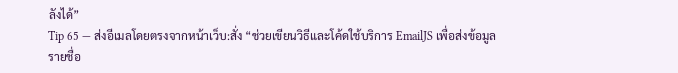ลังได้”
Tip 65 — ส่งอีเมลโดยตรงจากหน้าเว็บ:สั่ง “ช่วยเขียนวิธีและโค้ดใช้บริการ EmailJS เพื่อส่งข้อมูลรายชื่อ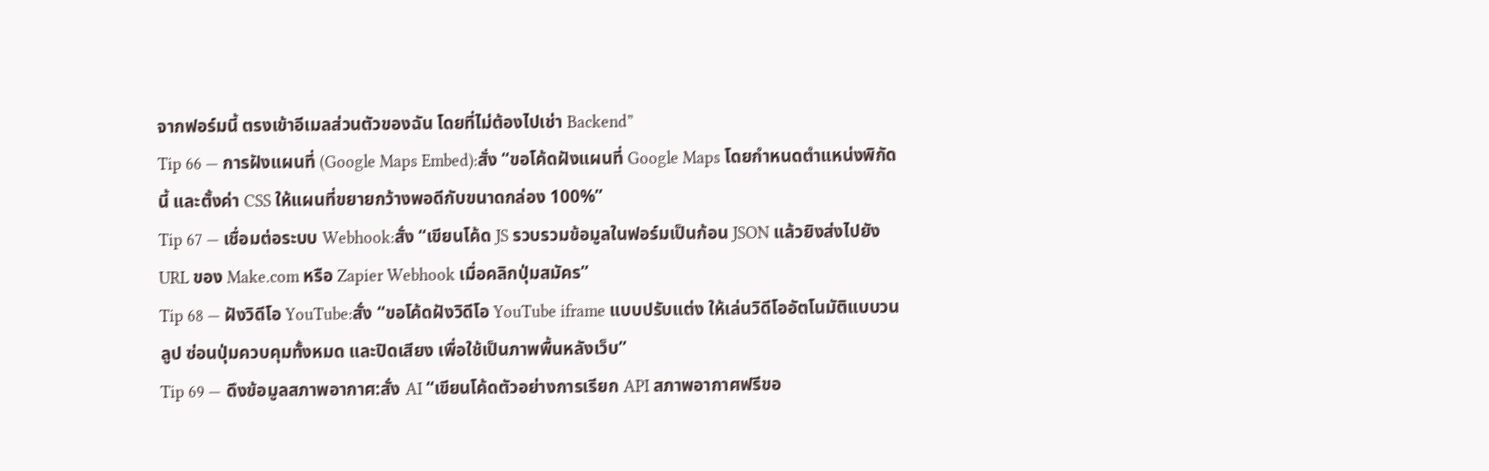จากฟอร์มนี้ ตรงเข้าอีเมลส่วนตัวของฉัน โดยที่ไม่ต้องไปเช่า Backend”
Tip 66 — การฝังแผนที่ (Google Maps Embed):สั่ง “ขอโค้ดฝังแผนที่ Google Maps โดยกำหนดตำแหน่งพิกัดนี้ และตั้งค่า CSS ให้แผนที่ขยายกว้างพอดีกับขนาดกล่อง 100%”
Tip 67 — เชื่อมต่อระบบ Webhook:สั่ง “เขียนโค้ด JS รวบรวมข้อมูลในฟอร์มเป็นก้อน JSON แล้วยิงส่งไปยัง URL ของ Make.com หรือ Zapier Webhook เมื่อคลิกปุ่มสมัคร”
Tip 68 — ฝังวิดีโอ YouTube:สั่ง “ขอโค้ดฝังวิดีโอ YouTube iframe แบบปรับแต่ง ให้เล่นวิดีโออัตโนมัติแบบวนลูป ซ่อนปุ่มควบคุมทั้งหมด และปิดเสียง เพื่อใช้เป็นภาพพื้นหลังเว็บ”
Tip 69 — ดึงข้อมูลสภาพอากาศ:สั่ง AI “เขียนโค้ดตัวอย่างการเรียก API สภาพอากาศฟรีขอ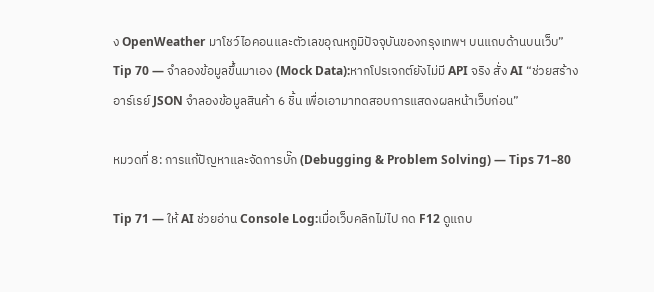ง OpenWeather มาโชว์ไอคอนและตัวเลขอุณหภูมิปัจจุบันของกรุงเทพฯ บนแถบด้านบนเว็บ”
Tip 70 — จำลองข้อมูลขึ้นมาเอง (Mock Data):หากโปรเจกต์ยังไม่มี API จริง สั่ง AI “ช่วยสร้างอาร์เรย์ JSON จำลองข้อมูลสินค้า 6 ชิ้น เพื่อเอามาทดสอบการแสดงผลหน้าเว็บก่อน”

หมวดที่ 8: การแก้ปัญหาและจัดการบั๊ก (Debugging & Problem Solving) — Tips 71–80

Tip 71 — ให้ AI ช่วยอ่าน Console Log:เมื่อเว็บคลิกไม่ไป กด F12 ดูแถบ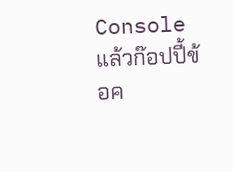Console แล้วก๊อปปี้ข้อค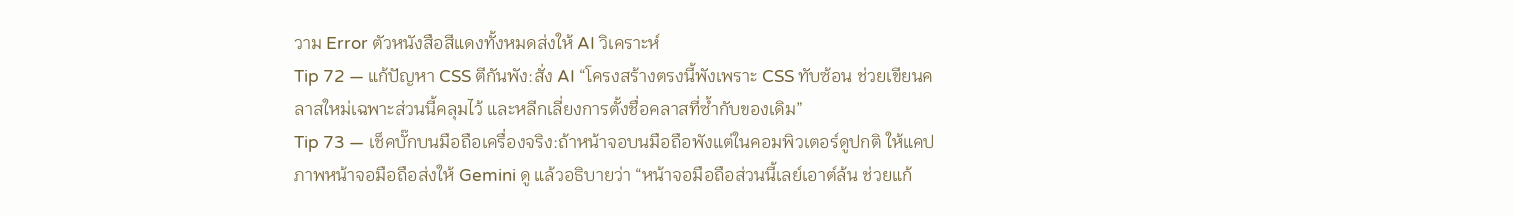วาม Error ตัวหนังสือสีแดงทั้งหมดส่งให้ AI วิเคราะห์
Tip 72 — แก้ปัญหา CSS ตีกันพัง:สั่ง AI “โครงสร้างตรงนี้พังเพราะ CSS ทับซ้อน ช่วยเขียนคลาสใหม่เฉพาะส่วนนี้คลุมไว้ และหลีกเลี่ยงการตั้งชื่อคลาสที่ซ้ำกับของเดิม”
Tip 73 — เช็คบั๊กบนมือถือเครื่องจริง:ถ้าหน้าจอบนมือถือพังแต่ในคอมพิวเตอร์ดูปกติ ให้แคปภาพหน้าจอมือถือส่งให้ Gemini ดู แล้วอธิบายว่า “หน้าจอมือถือส่วนนี้เลย์เอาต์ล้น ช่วยแก้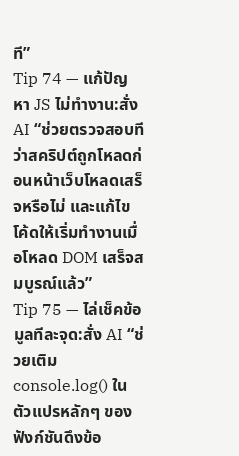ที”
Tip 74 — แก้ปัญหา JS ไม่ทำงาน:สั่ง AI “ช่วยตรวจสอบทีว่าสคริปต์ถูกโหลดก่อนหน้าเว็บโหลดเสร็จหรือไม่ และแก้ไขโค้ดให้เริ่มทำงานเมื่อโหลด DOM เสร็จสมบูรณ์แล้ว”
Tip 75 — ไล่เช็คข้อมูลทีละจุด:สั่ง AI “ช่วยเติม console.log() ในตัวแปรหลักๆ ของฟังก์ชันดึงข้อ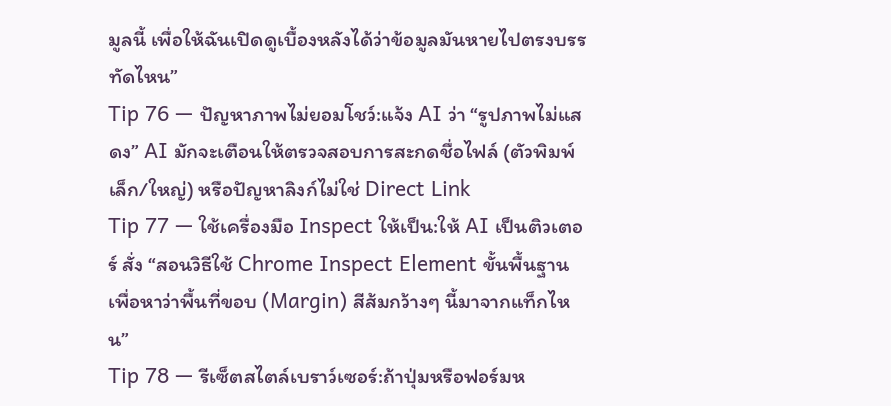มูลนี้ เพื่อให้ฉันเปิดดูเบื้องหลังได้ว่าข้อมูลมันหายไปตรงบรรทัดไหน”
Tip 76 — ปัญหาภาพไม่ยอมโชว์:แจ้ง AI ว่า “รูปภาพไม่แสดง” AI มักจะเตือนให้ตรวจสอบการสะกดชื่อไฟล์ (ตัวพิมพ์เล็ก/ใหญ่) หรือปัญหาลิงก์ไม่ใช่ Direct Link
Tip 77 — ใช้เครื่องมือ Inspect ให้เป็น:ให้ AI เป็นติวเตอร์ สั่ง “สอนวิธีใช้ Chrome Inspect Element ขั้นพื้นฐาน เพื่อหาว่าพื้นที่ขอบ (Margin) สีส้มกว้างๆ นี้มาจากแท็กไหน”
Tip 78 — รีเซ็ตสไตล์เบราว์เซอร์:ถ้าปุ่มหรือฟอร์มห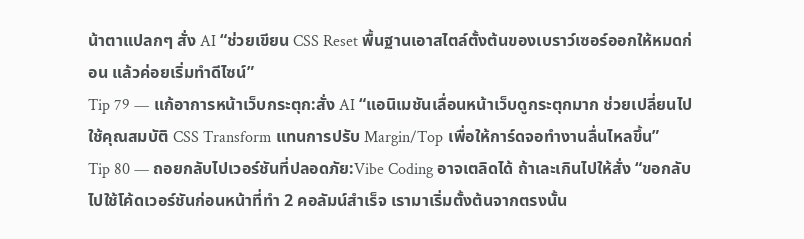น้าตาแปลกๆ สั่ง AI “ช่วยเขียน CSS Reset พื้นฐานเอาสไตล์ตั้งต้นของเบราว์เซอร์ออกให้หมดก่อน แล้วค่อยเริ่มทำดีไซน์”
Tip 79 — แก้อาการหน้าเว็บกระตุก:สั่ง AI “แอนิเมชันเลื่อนหน้าเว็บดูกระตุกมาก ช่วยเปลี่ยนไปใช้คุณสมบัติ CSS Transform แทนการปรับ Margin/Top เพื่อให้การ์ดจอทำงานลื่นไหลขึ้น”
Tip 80 — ถอยกลับไปเวอร์ชันที่ปลอดภัย:Vibe Coding อาจเตลิดได้ ถ้าเละเกินไปให้สั่ง “ขอกลับไปใช้โค้ดเวอร์ชันก่อนหน้าที่ทำ 2 คอลัมน์สำเร็จ เรามาเริ่มตั้งต้นจากตรงนั้น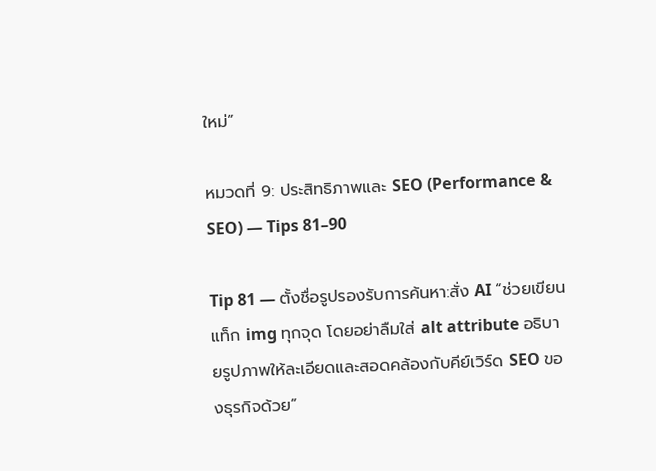ใหม่”

หมวดที่ 9: ประสิทธิภาพและ SEO (Performance & SEO) — Tips 81–90

Tip 81 — ตั้งชื่อรูปรองรับการค้นหา:สั่ง AI “ช่วยเขียนแท็ก img ทุกจุด โดยอย่าลืมใส่ alt attribute อธิบายรูปภาพให้ละเอียดและสอดคล้องกับคีย์เวิร์ด SEO ของธุรกิจด้วย”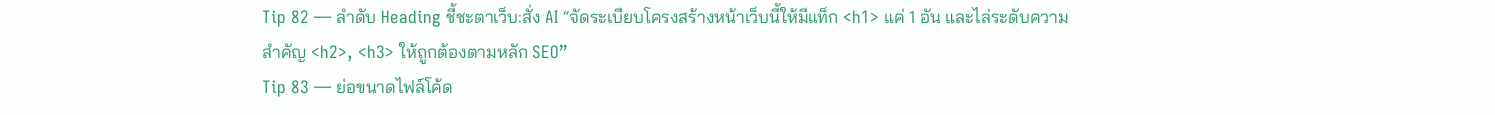Tip 82 — ลำดับ Heading ชี้ชะตาเว็บ:สั่ง AI “จัดระเบียบโครงสร้างหน้าเว็บนี้ให้มีแท็ก <h1> แค่ 1 อัน และไล่ระดับความสำคัญ <h2>, <h3> ให้ถูกต้องตามหลัก SEO”
Tip 83 — ย่อขนาดไฟล์โค้ด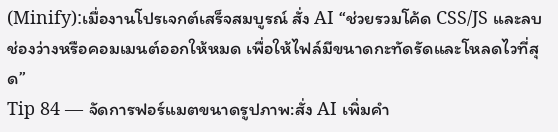(Minify):เมื่องานโปรเจกต์เสร็จสมบูรณ์ สั่ง AI “ช่วยรวมโค้ด CSS/JS และลบช่องว่างหรือคอมเมนต์ออกให้หมด เพื่อให้ไฟล์มีขนาดกะทัดรัดและโหลดไวที่สุด”
Tip 84 — จัดการฟอร์แมตขนาดรูปภาพ:สั่ง AI เพิ่มคำ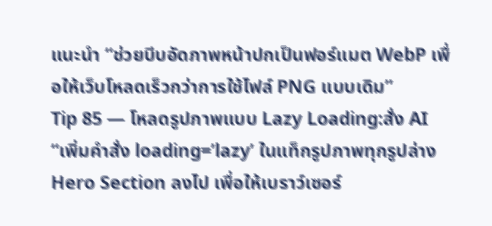แนะนำ “ช่วยบีบอัดภาพหน้าปกเป็นฟอร์แมต WebP เพื่อให้เว็บโหลดเร็วกว่าการใช้ไฟล์ PNG แบบเดิม”
Tip 85 — โหลดรูปภาพแบบ Lazy Loading:สั่ง AI “เพิ่มคำสั่ง loading=’lazy’ ในแท็กรูปภาพทุกรูปล่าง Hero Section ลงไป เพื่อให้เบราว์เซอร์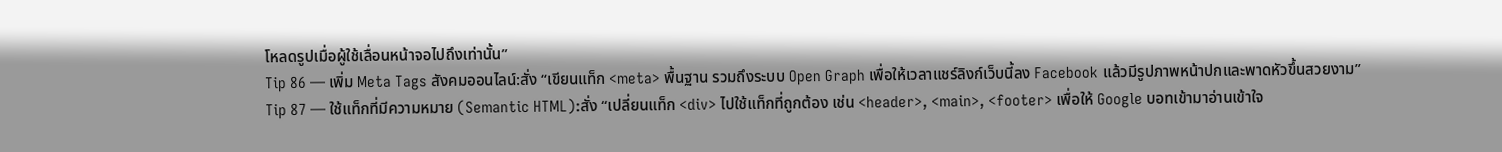โหลดรูปเมื่อผู้ใช้เลื่อนหน้าจอไปถึงเท่านั้น”
Tip 86 — เพิ่ม Meta Tags สังคมออนไลน์:สั่ง “เขียนแท็ก <meta> พื้นฐาน รวมถึงระบบ Open Graph เพื่อให้เวลาแชร์ลิงก์เว็บนี้ลง Facebook แล้วมีรูปภาพหน้าปกและพาดหัวขึ้นสวยงาม”
Tip 87 — ใช้แท็กที่มีความหมาย (Semantic HTML):สั่ง “เปลี่ยนแท็ก <div> ไปใช้แท็กที่ถูกต้อง เช่น <header>, <main>, <footer> เพื่อให้ Google บอทเข้ามาอ่านเข้าใจ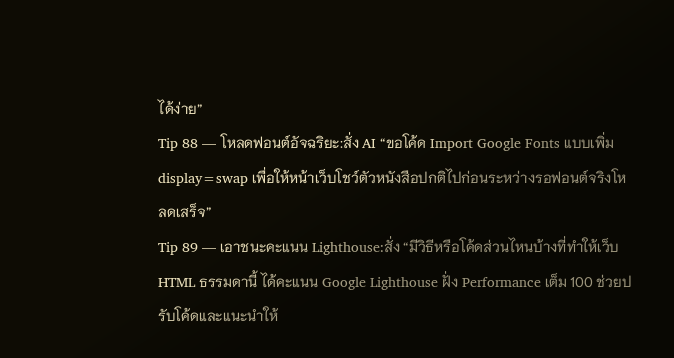ได้ง่าย”
Tip 88 — โหลดฟอนต์อัจฉริยะ:สั่ง AI “ขอโค้ด Import Google Fonts แบบเพิ่ม display=swap เพื่อให้หน้าเว็บโชว์ตัวหนังสือปกติไปก่อนระหว่างรอฟอนต์จริงโหลดเสร็จ”
Tip 89 — เอาชนะคะแนน Lighthouse:สั่ง “มีวิธีหรือโค้ดส่วนไหนบ้างที่ทำให้เว็บ HTML ธรรมดานี้ ได้คะแนน Google Lighthouse ฝั่ง Performance เต็ม 100 ช่วยปรับโค้ดและแนะนำให้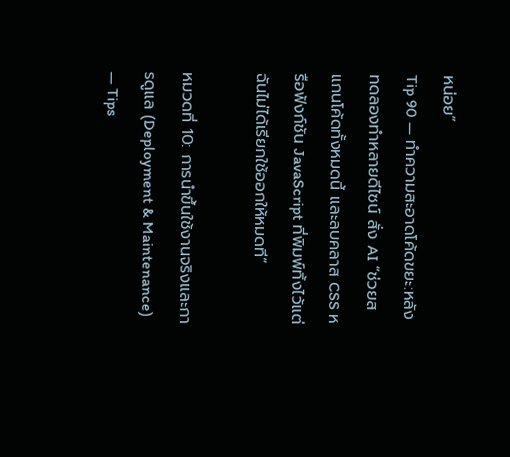หน่อย”
Tip 90 — ทำความสะอาดโค้ดขยะ:หลังทดลองทำหลายดีไซน์ สั่ง AI “ช่วยสแกนโค้ดทั้งหมดนี้ และลบคลาส CSS หรือฟังก์ชัน JavaScript ที่พิมพ์ทิ้งไว้แต่ฉันไม่ได้เรียกใช้ออกให้หมดที”

หมวดที่ 10: การนำขึ้นใช้งานจริงและการดูแล (Deployment & Maintenance) — Tips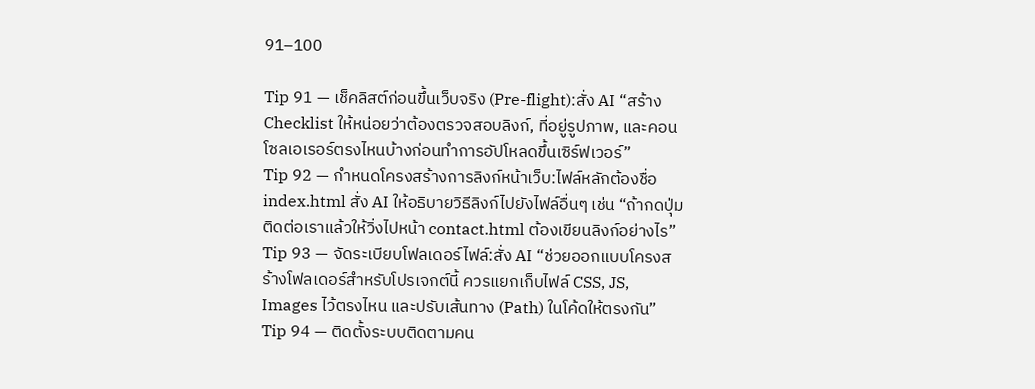91–100

Tip 91 — เช็คลิสต์ก่อนขึ้นเว็บจริง (Pre-flight):สั่ง AI “สร้าง Checklist ให้หน่อยว่าต้องตรวจสอบลิงก์, ที่อยู่รูปภาพ, และคอนโซลเอเรอร์ตรงไหนบ้างก่อนทำการอัปโหลดขึ้นเซิร์ฟเวอร์”
Tip 92 — กำหนดโครงสร้างการลิงก์หน้าเว็บ:ไฟล์หลักต้องชื่อ index.html สั่ง AI ให้อธิบายวิธีลิงก์ไปยังไฟล์อื่นๆ เช่น “ถ้ากดปุ่มติดต่อเราแล้วให้วิ่งไปหน้า contact.html ต้องเขียนลิงก์อย่างไร”
Tip 93 — จัดระเบียบโฟลเดอร์ไฟล์:สั่ง AI “ช่วยออกแบบโครงสร้างโฟลเดอร์สำหรับโปรเจกต์นี้ ควรแยกเก็บไฟล์ CSS, JS, Images ไว้ตรงไหน และปรับเส้นทาง (Path) ในโค้ดให้ตรงกัน”
Tip 94 — ติดตั้งระบบติดตามคน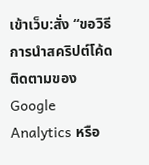เข้าเว็บ:สั่ง “ขอวิธีการนำสคริปต์โค้ดติดตามของ Google Analytics หรือ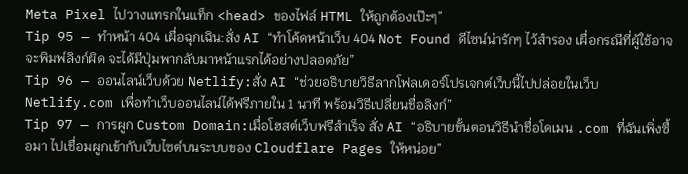Meta Pixel ไปวางแทรกในแท็ก <head> ของไฟล์ HTML ให้ถูกต้องเป๊ะๆ”
Tip 95 — ทำหน้า 404 เผื่อฉุกเฉิน:สั่ง AI “ทำโค้ดหน้าเว็บ 404 Not Found ดีไซน์น่ารักๆ ไว้สำรอง เผื่อกรณีที่ผู้ใช้อาจจะพิมพ์ลิงก์ผิด จะได้มีปุ่มพากลับมาหน้าแรกได้อย่างปลอดภัย”
Tip 96 — ออนไลน์เว็บด้วย Netlify:สั่ง AI “ช่วยอธิบายวิธีลากโฟลเดอร์โปรเจกต์เว็บนี้ไปปล่อยในเว็บ Netlify.com เพื่อทำเว็บออนไลน์ได้ฟรีภายใน 1 นาที พร้อมวิธีเปลี่ยนชื่อลิงก์”
Tip 97 — การผูก Custom Domain:เมื่อโฮสต์เว็บฟรีสำเร็จ สั่ง AI “อธิบายขั้นตอนวิธีนำชื่อโดเมน .com ที่ฉันเพิ่งซื้อมา ไปเชื่อมผูกเข้ากับเว็บไซต์บนระบบของ Cloudflare Pages ให้หน่อย”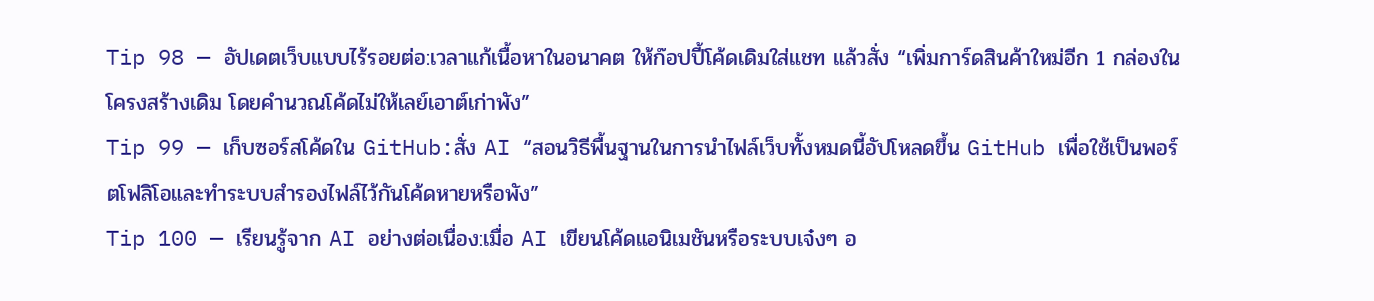Tip 98 — อัปเดตเว็บแบบไร้รอยต่อ:เวลาแก้เนื้อหาในอนาคต ให้ก๊อปปี้โค้ดเดิมใส่แชท แล้วสั่ง “เพิ่มการ์ดสินค้าใหม่อีก 1 กล่องในโครงสร้างเดิม โดยคำนวณโค้ดไม่ให้เลย์เอาต์เก่าพัง”
Tip 99 — เก็บซอร์สโค้ดใน GitHub:สั่ง AI “สอนวิธีพื้นฐานในการนำไฟล์เว็บทั้งหมดนี้อัปโหลดขึ้น GitHub เพื่อใช้เป็นพอร์ตโฟลิโอและทำระบบสำรองไฟล์ไว้กันโค้ดหายหรือพัง”
Tip 100 — เรียนรู้จาก AI อย่างต่อเนื่อง:เมื่อ AI เขียนโค้ดแอนิเมชันหรือระบบเจ๋งๆ อ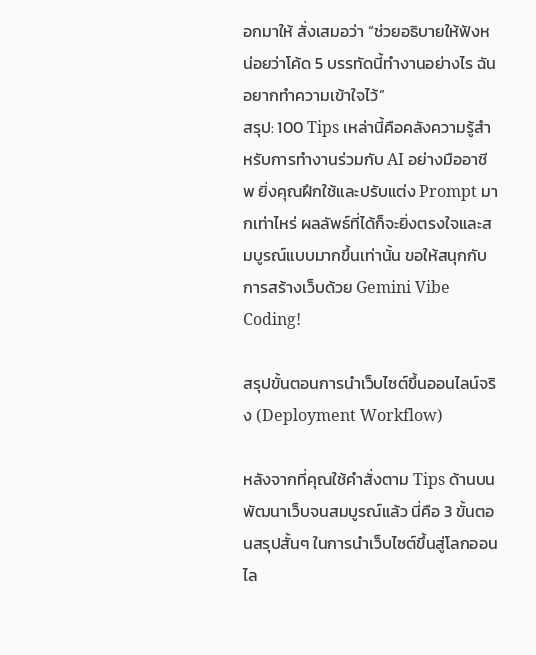อกมาให้ สั่งเสมอว่า “ช่วยอธิบายให้ฟังหน่อยว่าโค้ด 5 บรรทัดนี้ทำงานอย่างไร ฉันอยากทำความเข้าใจไว้”
สรุป: 100 Tips เหล่านี้คือคลังความรู้สำหรับการทำงานร่วมกับ AI อย่างมืออาชีพ ยิ่งคุณฝึกใช้และปรับแต่ง Prompt มากเท่าไหร่ ผลลัพธ์ที่ได้ก็จะยิ่งตรงใจและสมบูรณ์แบบมากขึ้นเท่านั้น ขอให้สนุกกับการสร้างเว็บด้วย Gemini Vibe Coding!

สรุปขั้นตอนการนำเว็บไซต์ขึ้นออนไลน์จริง (Deployment Workflow)

หลังจากที่คุณใช้คำสั่งตาม Tips ด้านบนพัฒนาเว็บจนสมบูรณ์แล้ว นี่คือ 3 ขั้นตอนสรุปสั้นๆ ในการนำเว็บไซต์ขึ้นสู่โลกออนไล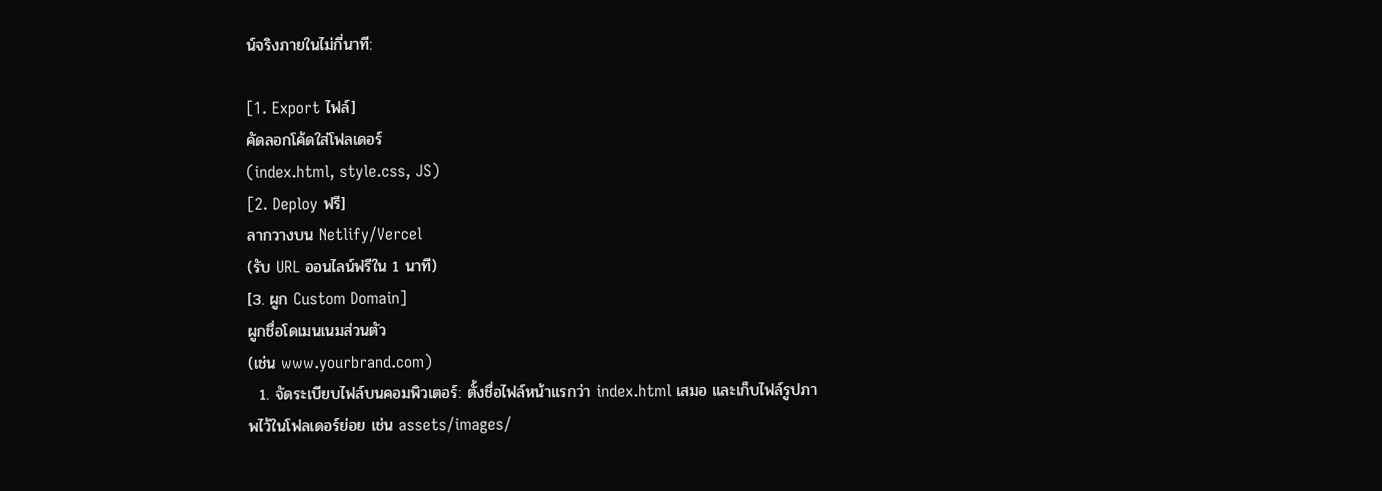น์จริงภายในไม่กี่นาที:

[1. Export ไฟล์]
คัดลอกโค้ดใส่โฟลเดอร์
(index.html, style.css, JS)
[2. Deploy ฟรี]
ลากวางบน Netlify/Vercel
(รับ URL ออนไลน์ฟรีใน 1 นาที)
[3. ผูก Custom Domain]
ผูกชื่อโดเมนเนมส่วนตัว
(เช่น www.yourbrand.com)
  1. จัดระเบียบไฟล์บนคอมพิวเตอร์: ตั้งชื่อไฟล์หน้าแรกว่า index.html เสมอ และเก็บไฟล์รูปภาพไว้ในโฟลเดอร์ย่อย เช่น assets/images/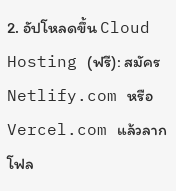2. อัปโหลดขึ้น Cloud Hosting (ฟรี): สมัคร Netlify.com หรือ Vercel.com แล้วลากโฟล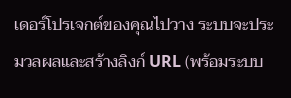เดอร์โปรเจกต์ของคุณไปวาง ระบบจะประมวลผลและสร้างลิงก์ URL (พร้อมระบบ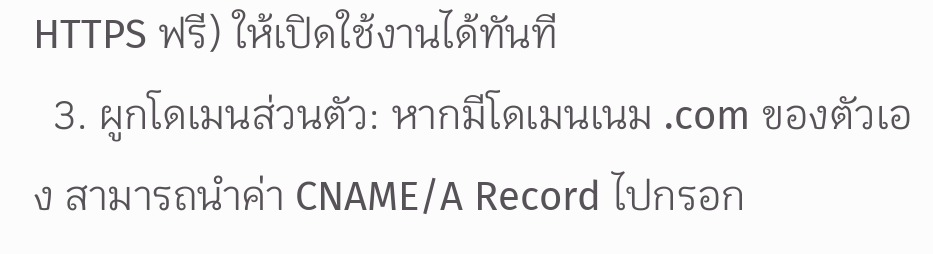HTTPS ฟรี) ให้เปิดใช้งานได้ทันที
  3. ผูกโดเมนส่วนตัว: หากมีโดเมนเนม .com ของตัวเอง สามารถนำค่า CNAME/A Record ไปกรอก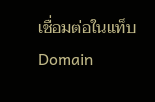เชื่อมต่อในแท็บ Domain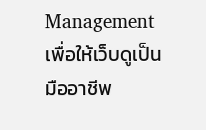Management เพื่อให้เว็บดูเป็นมืออาชีพ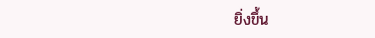ยิ่งขึ้น